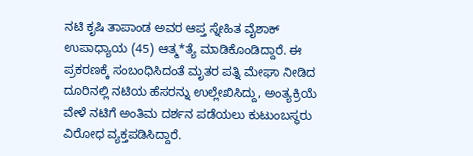ನಟಿ ಕೃಷಿ ತಾಪಾಂಡ ಅವರ ಆಪ್ತ ಸ್ನೇಹಿತ ವೈಶಾಕ್ ಉಪಾಧ್ಯಾಯ (45) ಆತ್ಮ*ತ್ಯೆ ಮಾಡಿಕೊಂಡಿದ್ದಾರೆ. ಈ ಪ್ರಕರಣಕ್ಕೆ ಸಂಬಂಧಿಸಿದಂತೆ ಮೃತರ ಪತ್ನಿ ಮೇಘಾ ನೀಡಿದ ದೂರಿನಲ್ಲಿ ನಟಿಯ ಹೆಸರನ್ನು ಉಲ್ಲೇಖಿಸಿದ್ದು, ಅಂತ್ಯಕ್ರಿಯೆ ವೇಳೆ ನಟಿಗೆ ಅಂತಿಮ ದರ್ಶನ ಪಡೆಯಲು ಕುಟುಂಬಸ್ಥರು ವಿರೋಧ ವ್ಯಕ್ತಪಡಿಸಿದ್ದಾರೆ.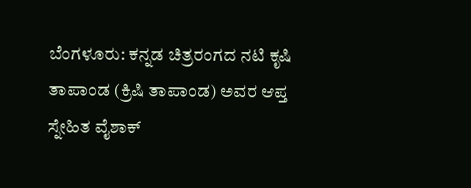ಬೆಂಗಳೂರು: ಕನ್ನಡ ಚಿತ್ರರಂಗದ ನಟಿ ಕೃಷಿ ತಾಪಾಂಡ (ಕ್ರಿಷಿ ತಾಪಾಂಡ) ಅವರ ಆಪ್ತ ಸ್ನೇಹಿತ ವೈಶಾಕ್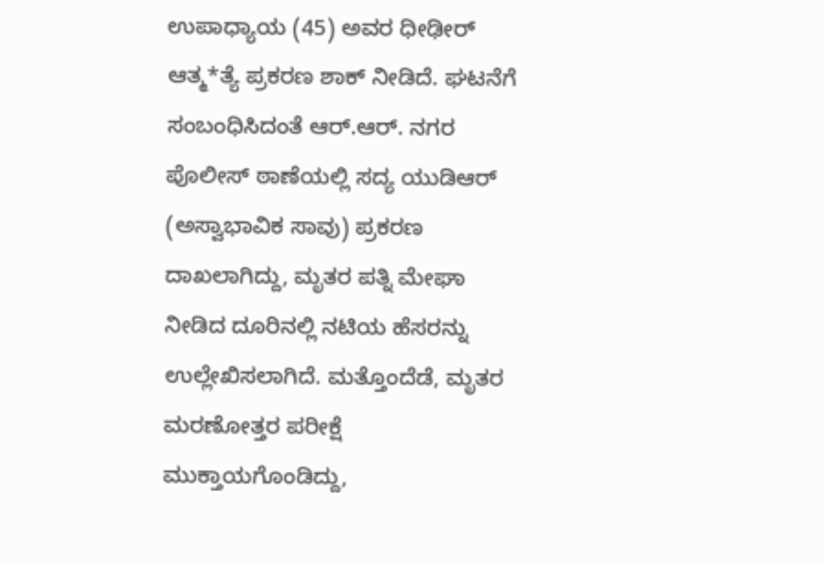ಉಪಾಧ್ಯಾಯ (45) ಅವರ ಧೀಢೀರ್ ಆತ್ಮ*ತ್ಯೆ ಪ್ರಕರಣ ಶಾಕ್ ನೀಡಿದೆ. ಘಟನೆಗೆ ಸಂಬಂಧಿಸಿದಂತೆ ಆರ್.ಆರ್. ನಗರ ಪೊಲೀಸ್ ಠಾಣೆಯಲ್ಲಿ ಸದ್ಯ ಯುಡಿಆರ್ (ಅಸ್ವಾಭಾವಿಕ ಸಾವು) ಪ್ರಕರಣ ದಾಖಲಾಗಿದ್ದು, ಮೃತರ ಪತ್ನಿ ಮೇಘಾ ನೀಡಿದ ದೂರಿನಲ್ಲಿ ನಟಿಯ ಹೆಸರನ್ನು ಉಲ್ಲೇಖಿಸಲಾಗಿದೆ. ಮತ್ತೊಂದೆಡೆ, ಮೃತರ ಮರಣೋತ್ತರ ಪರೀಕ್ಷೆ ಮುಕ್ತಾಯಗೊಂಡಿದ್ದು,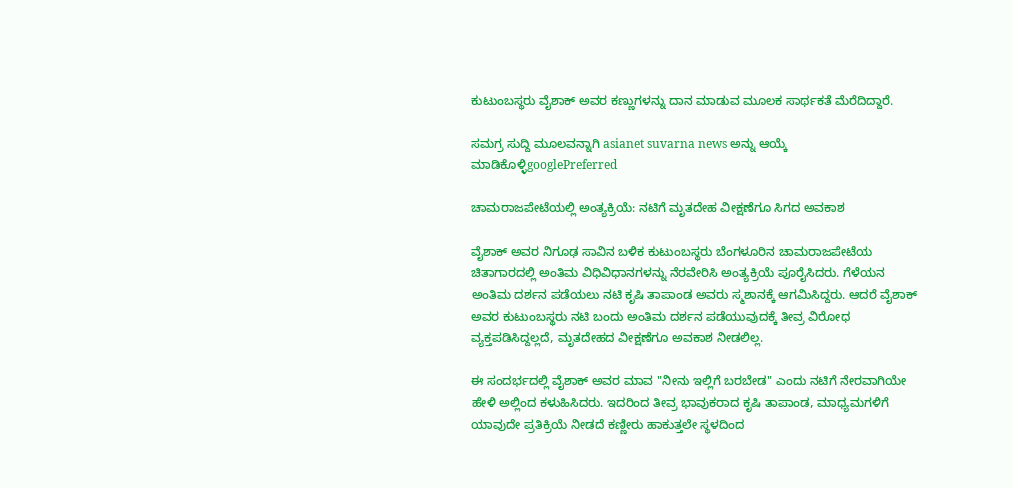ಕುಟುಂಬಸ್ಥರು ವೈಶಾಕ್ ಅವರ ಕಣ್ಣುಗಳನ್ನು ದಾನ ಮಾಡುವ ಮೂಲಕ ಸಾರ್ಥಕತೆ ಮೆರೆದಿದ್ದಾರೆ.

ಸಮಗ್ರ ಸುದ್ದಿ ಮೂಲವನ್ನಾಗಿ asianet suvarna news ಅನ್ನು ಆಯ್ಕೆ ಮಾಡಿಕೊಳ್ಳಿgooglePreferred

ಚಾಮರಾಜಪೇಟೆಯಲ್ಲಿ ಅಂತ್ಯಕ್ರಿಯೆ: ನಟಿಗೆ ಮೃತದೇಹ ವೀಕ್ಷಣೆಗೂ ಸಿಗದ ಅವಕಾಶ

ವೈಶಾಕ್ ಅವರ ನಿಗೂಢ ಸಾವಿನ ಬಳಿಕ ಕುಟುಂಬಸ್ಥರು ಬೆಂಗಳೂರಿನ ಚಾಮರಾಜಪೇಟೆಯ ಚಿತಾಗಾರದಲ್ಲಿ ಅಂತಿಮ ವಿಧಿವಿಧಾನಗಳನ್ನು ನೆರವೇರಿಸಿ ಅಂತ್ಯಕ್ರಿಯೆ ಪೂರೈಸಿದರು. ಗೆಳೆಯನ ಅಂತಿಮ ದರ್ಶನ ಪಡೆಯಲು ನಟಿ ಕೃಷಿ ತಾಪಾಂಡ ಅವರು ಸ್ಮಶಾನಕ್ಕೆ ಆಗಮಿಸಿದ್ದರು. ಆದರೆ ವೈಶಾಕ್ ಅವರ ಕುಟುಂಬಸ್ಥರು ನಟಿ ಬಂದು ಅಂತಿಮ ದರ್ಶನ ಪಡೆಯುವುದಕ್ಕೆ ತೀವ್ರ ವಿರೋಧ ವ್ಯಕ್ತಪಡಿಸಿದ್ದಲ್ಲದೆ, ಮೃತದೇಹದ ವೀಕ್ಷಣೆಗೂ ಅವಕಾಶ ನೀಡಲಿಲ್ಲ.

ಈ ಸಂದರ್ಭದಲ್ಲಿ ವೈಶಾಕ್ ಅವರ ಮಾವ "ನೀನು ಇಲ್ಲಿಗೆ ಬರಬೇಡ" ಎಂದು ನಟಿಗೆ ನೇರವಾಗಿಯೇ ಹೇಳಿ ಅಲ್ಲಿಂದ ಕಳುಹಿಸಿದರು. ಇದರಿಂದ ತೀವ್ರ ಭಾವುಕರಾದ ಕೃಷಿ ತಾಪಾಂಡ, ಮಾಧ್ಯಮಗಳಿಗೆ ಯಾವುದೇ ಪ್ರತಿಕ್ರಿಯೆ ನೀಡದೆ ಕಣ್ಣೀರು ಹಾಕುತ್ತಲೇ ಸ್ಥಳದಿಂದ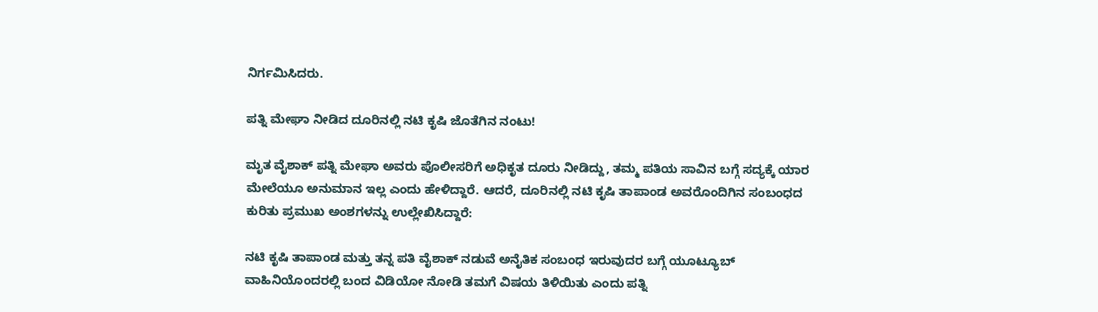ನಿರ್ಗಮಿಸಿದರು.

ಪತ್ನಿ ಮೇಘಾ ನೀಡಿದ ದೂರಿನಲ್ಲಿ ನಟಿ ಕೃಷಿ ಜೊತೆಗಿನ ನಂಟು!

ಮೃತ ವೈಶಾಕ್ ಪತ್ನಿ ಮೇಘಾ ಅವರು ಪೊಲೀಸರಿಗೆ ಅಧಿಕೃತ ದೂರು ನೀಡಿದ್ದು, ತಮ್ಮ ಪತಿಯ ಸಾವಿನ ಬಗ್ಗೆ ಸದ್ಯಕ್ಕೆ ಯಾರ ಮೇಲೆಯೂ ಅನುಮಾನ ಇಲ್ಲ ಎಂದು ಹೇಳಿದ್ದಾರೆ. ಆದರೆ, ದೂರಿನಲ್ಲಿ ನಟಿ ಕೃಷಿ ತಾಪಾಂಡ ಅವರೊಂದಿಗಿನ ಸಂಬಂಧದ ಕುರಿತು ಪ್ರಮುಖ ಅಂಶಗಳನ್ನು ಉಲ್ಲೇಖಿಸಿದ್ದಾರೆ:

ನಟಿ ಕೃಷಿ ತಾಪಾಂಡ ಮತ್ತು ತನ್ನ ಪತಿ ವೈಶಾಕ್ ನಡುವೆ ಅನೈತಿಕ ಸಂಬಂಧ ಇರುವುದರ ಬಗ್ಗೆ ಯೂಟ್ಯೂಬ್ ವಾಹಿನಿಯೊಂದರಲ್ಲಿ ಬಂದ ವಿಡಿಯೋ ನೋಡಿ ತಮಗೆ ವಿಷಯ ತಿಳಿಯಿತು ಎಂದು ಪತ್ನಿ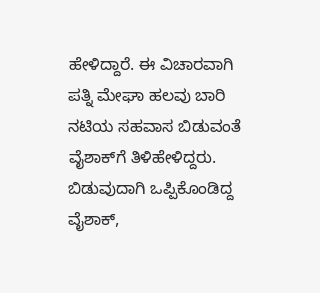ಹೇಳಿದ್ದಾರೆ. ಈ ವಿಚಾರವಾಗಿ ಪತ್ನಿ ಮೇಘಾ ಹಲವು ಬಾರಿ ನಟಿಯ ಸಹವಾಸ ಬಿಡುವಂತೆ ವೈಶಾಕ್‌ಗೆ ತಿಳಿಹೇಳಿದ್ದರು. ಬಿಡುವುದಾಗಿ ಒಪ್ಪಿಕೊಂಡಿದ್ದ ವೈಶಾಕ್,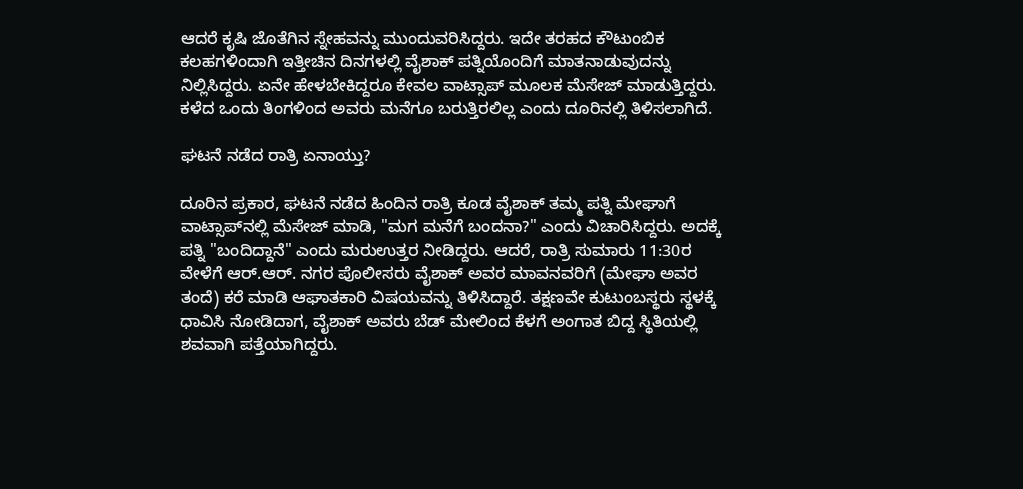ಆದರೆ ಕೃಷಿ ಜೊತೆಗಿನ ಸ್ನೇಹವನ್ನು ಮುಂದುವರಿಸಿದ್ದರು. ಇದೇ ತರಹದ ಕೌಟುಂಬಿಕ ಕಲಹಗಳಿಂದಾಗಿ ಇತ್ತೀಚಿನ ದಿನಗಳಲ್ಲಿ ವೈಶಾಕ್ ಪತ್ನಿಯೊಂದಿಗೆ ಮಾತನಾಡುವುದನ್ನು ನಿಲ್ಲಿಸಿದ್ದರು. ಏನೇ ಹೇಳಬೇಕಿದ್ದರೂ ಕೇವಲ ವಾಟ್ಸಾಪ್ ಮೂಲಕ ಮೆಸೇಜ್ ಮಾಡುತ್ತಿದ್ದರು. ಕಳೆದ ಒಂದು ತಿಂಗಳಿಂದ ಅವರು ಮನೆಗೂ ಬರುತ್ತಿರಲಿಲ್ಲ ಎಂದು ದೂರಿನಲ್ಲಿ ತಿಳಿಸಲಾಗಿದೆ.

ಘಟನೆ ನಡೆದ ರಾತ್ರಿ ಏನಾಯ್ತು?

ದೂರಿನ ಪ್ರಕಾರ, ಘಟನೆ ನಡೆದ ಹಿಂದಿನ ರಾತ್ರಿ ಕೂಡ ವೈಶಾಕ್ ತಮ್ಮ ಪತ್ನಿ ಮೇಘಾಗೆ ವಾಟ್ಸಾಪ್‌ನಲ್ಲಿ ಮೆಸೇಜ್ ಮಾಡಿ, "ಮಗ ಮನೆಗೆ ಬಂದನಾ?" ಎಂದು ವಿಚಾರಿಸಿದ್ದರು. ಅದಕ್ಕೆ ಪತ್ನಿ "ಬಂದಿದ್ದಾನೆ" ಎಂದು ಮರುಉತ್ತರ ನೀಡಿದ್ದರು. ಆದರೆ, ರಾತ್ರಿ ಸುಮಾರು 11:30ರ ವೇಳೆಗೆ ಆರ್.ಆರ್. ನಗರ ಪೊಲೀಸರು ವೈಶಾಕ್ ಅವರ ಮಾವನವರಿಗೆ (ಮೇಘಾ ಅವರ ತಂದೆ) ಕರೆ ಮಾಡಿ ಆಘಾತಕಾರಿ ವಿಷಯವನ್ನು ತಿಳಿಸಿದ್ದಾರೆ. ತಕ್ಷಣವೇ ಕುಟುಂಬಸ್ಥರು ಸ್ಥಳಕ್ಕೆ ಧಾವಿಸಿ ನೋಡಿದಾಗ, ವೈಶಾಕ್ ಅವರು ಬೆಡ್ ಮೇಲಿಂದ ಕೆಳಗೆ ಅಂಗಾತ ಬಿದ್ದ ಸ್ಥಿತಿಯಲ್ಲಿ ಶವವಾಗಿ ಪತ್ತೆಯಾಗಿದ್ದರು.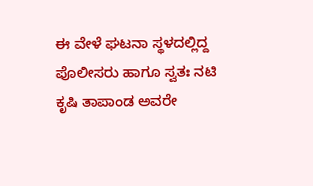ಈ ವೇಳೆ ಘಟನಾ ಸ್ಥಳದಲ್ಲಿದ್ದ ಪೊಲೀಸರು ಹಾಗೂ ಸ್ವತಃ ನಟಿ ಕೃಷಿ ತಾಪಾಂಡ ಅವರೇ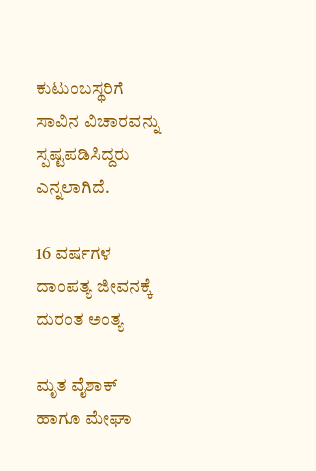ಕುಟುಂಬಸ್ಥರಿಗೆ ಸಾವಿನ ವಿಚಾರವನ್ನು ಸ್ಪಷ್ಟಪಡಿಸಿದ್ದರು ಎನ್ನಲಾಗಿದೆ.

16 ವರ್ಷಗಳ ದಾಂಪತ್ಯ ಜೀವನಕ್ಕೆ ದುರಂತ ಅಂತ್ಯ

ಮೃತ ವೈಶಾಕ್ ಹಾಗೂ ಮೇಘಾ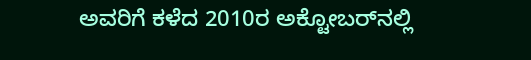ಅವರಿಗೆ ಕಳೆದ 2010ರ ಅಕ್ಟೋಬರ್‌ನಲ್ಲಿ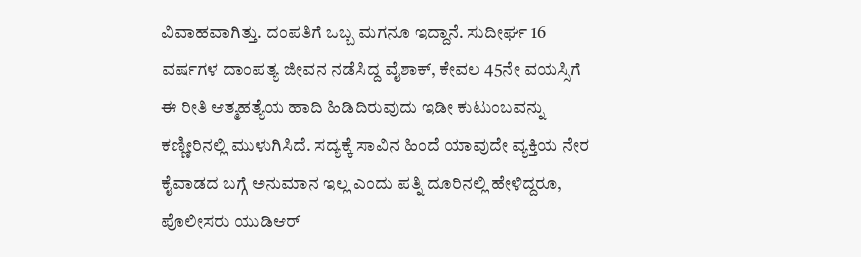ವಿವಾಹವಾಗಿತ್ತು. ದಂಪತಿಗೆ ಒಬ್ಬ ಮಗನೂ ಇದ್ದಾನೆ. ಸುದೀರ್ಘ 16 ವರ್ಷಗಳ ದಾಂಪತ್ಯ ಜೀವನ ನಡೆಸಿದ್ದ ವೈಶಾಕ್, ಕೇವಲ 45ನೇ ವಯಸ್ಸಿಗೆ ಈ ರೀತಿ ಆತ್ಮಹತ್ಯೆಯ ಹಾದಿ ಹಿಡಿದಿರುವುದು ಇಡೀ ಕುಟುಂಬವನ್ನು ಕಣ್ಣೀರಿನಲ್ಲಿ ಮುಳುಗಿಸಿದೆ. ಸದ್ಯಕ್ಕೆ ಸಾವಿನ ಹಿಂದೆ ಯಾವುದೇ ವ್ಯಕ್ತಿಯ ನೇರ ಕೈವಾಡದ ಬಗ್ಗೆ ಅನುಮಾನ ಇಲ್ಲ ಎಂದು ಪತ್ನಿ ದೂರಿನಲ್ಲಿ ಹೇಳಿದ್ದರೂ, ಪೊಲೀಸರು ಯುಡಿಆರ್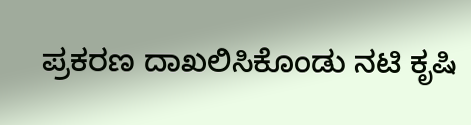ಪ್ರಕರಣ ದಾಖಲಿಸಿಕೊಂಡು ನಟಿ ಕೃಷಿ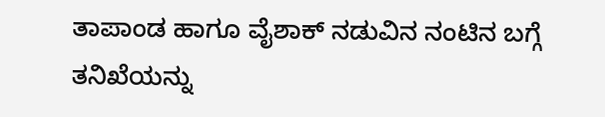ತಾಪಾಂಡ ಹಾಗೂ ವೈಶಾಕ್ ನಡುವಿನ ನಂಟಿನ ಬಗ್ಗೆ ತನಿಖೆಯನ್ನು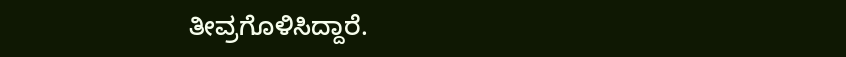ತೀವ್ರಗೊಳಿಸಿದ್ದಾರೆ.